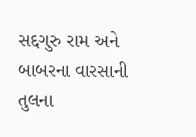સદ્દગુરુ રામ અને બાબરના વારસાની તુલના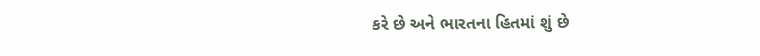કરે છે અને ભારતના હિતમાં શું છે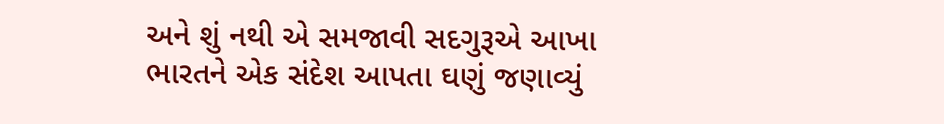અને શું નથી એ સમજાવી સદગુરૂએ આખા ભારતને એક સંદેશ આપતા ઘણું જણાવ્યું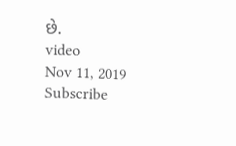છે.
video
Nov 11, 2019
Subscribe